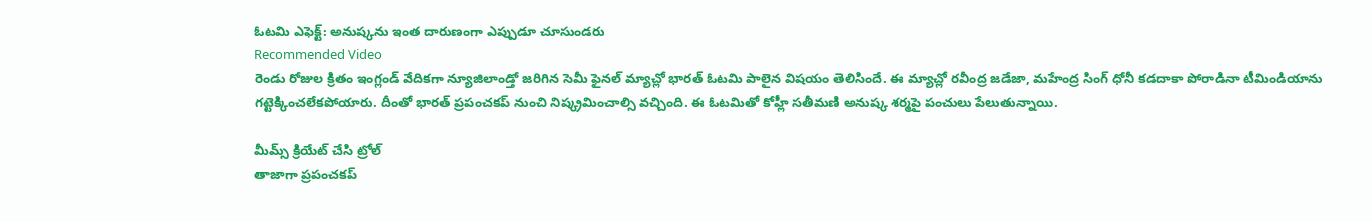ఓటమి ఎఫెక్ట్: అనుష్కను ఇంత దారుణంగా ఎప్పుడూ చూసుండరు
Recommended Video
రెండు రోజుల క్రితం ఇంగ్లండ్ వేదికగా న్యూజిలాండ్తో జరిగిన సెమీ ఫైనల్ మ్యాచ్లో భారత్ ఓటమి పాలైన విషయం తెలిసిందే. ఈ మ్యాచ్లో రవీంద్ర జడేజా, మహేంద్ర సింగ్ ధోనీ కడదాకా పోరాడినా టీమిండియాను గట్టెక్కించలేకపోయారు. దీంతో భారత్ ప్రపంచకప్ నుంచి నిష్క్రమించాల్సి వచ్చింది. ఈ ఓటమితో కోహ్లీ సతీమణి అనుష్క శర్మపై పంచులు పేలుతున్నాయి.

మీమ్స్ క్రియేట్ చేసి ట్రోల్
తాజాగా ప్రపంచకప్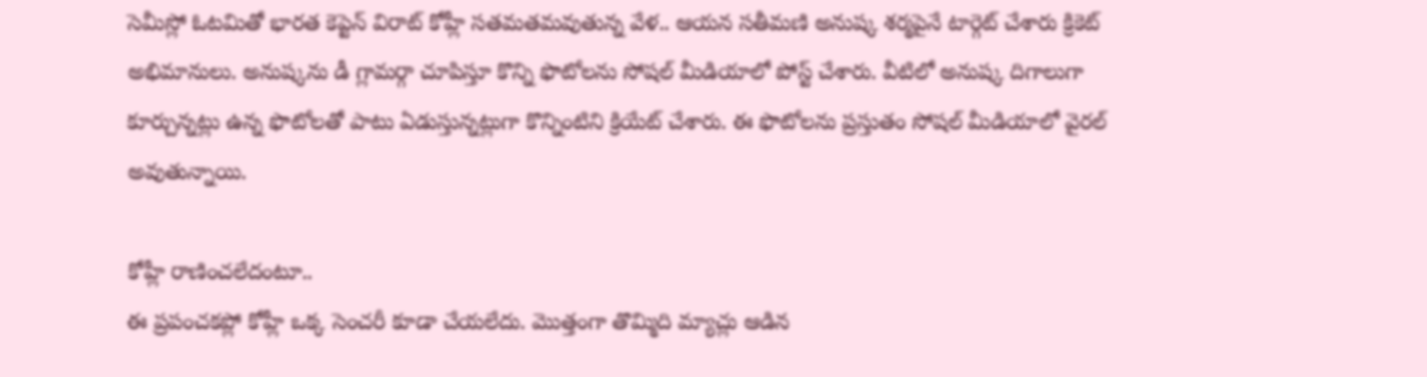సెమీస్లో ఓటమితో భారత కెప్టెన్ విరాట్ కోహ్లీ సతమతమవుతున్న వేళ.. ఆయన సతీమణి అనుష్క శర్మపైనే టార్గెట్ చేశారు క్రికెట్ అభిమానులు. అనుష్కను డీ గ్లామర్గా చూపిస్తూ కొన్ని ఫొటోలను సోషల్ మీడియాలో పోస్ట్ చేశారు. వీటిలో అనుష్క దిగాలుగా కూర్చున్నట్లు ఉన్న ఫొటోలతో పాటు ఏడుస్తున్నట్లుగా కొన్నింటిని క్రియేట్ చేశారు. ఈ ఫొటోలను ప్రస్తుతం సోషల్ మీడియాలో వైరల్ అవుతున్నాయి.

కోహ్లీ రాణించలేదంటూ..
ఈ ప్రపంచకప్లో కోహ్లీ ఒక్క సెంచరీ కూడా చేయలేదు. మొత్తంగా తొమ్మిది మ్యాచ్లు ఆడిన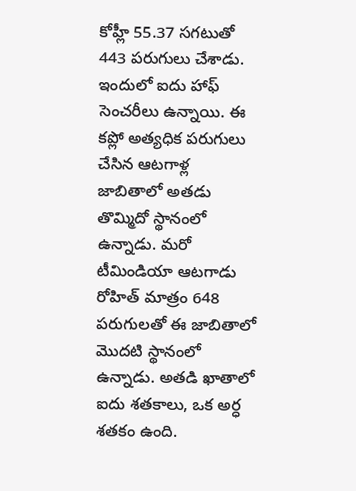కోహ్లీ 55.37 సగటుతో 443 పరుగులు చేశాడు. ఇందులో ఐదు హాఫ్ సెంచరీలు ఉన్నాయి. ఈ కప్లో అత్యధిక పరుగులు చేసిన ఆటగాళ్ల జాబితాలో అతడు తొమ్మిదో స్థానంలో ఉన్నాడు. మరో టీమిండియా ఆటగాడు రోహిత్ మాత్రం 648 పరుగులతో ఈ జాబితాలో మొదటి స్థానంలో ఉన్నాడు. అతడి ఖాతాలో ఐదు శతకాలు, ఒక అర్ధ శతకం ఉంది.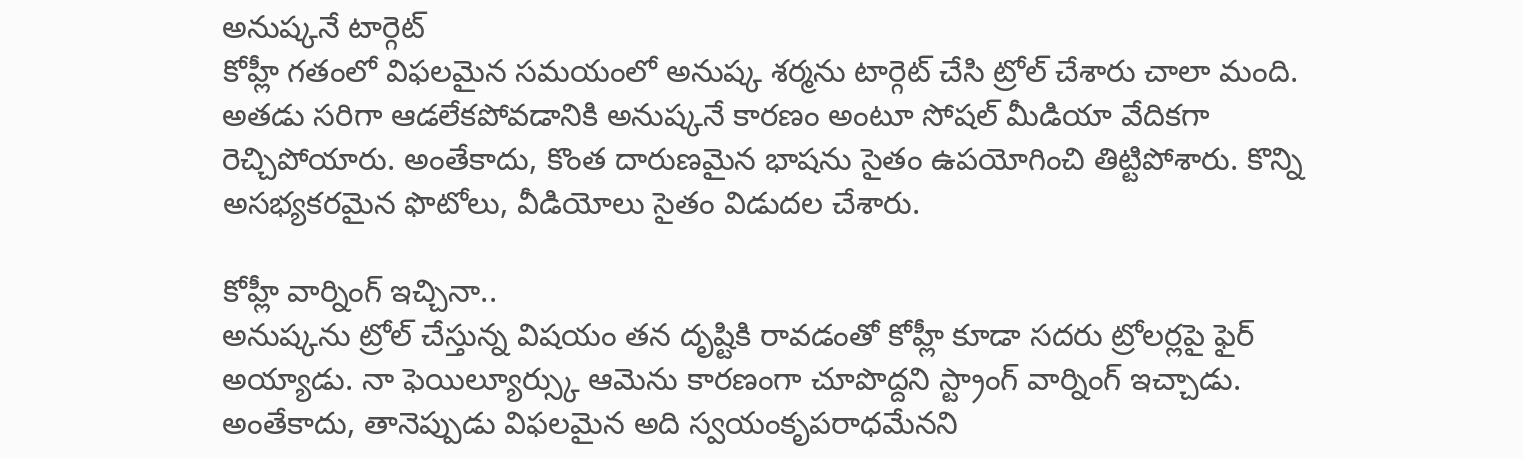అనుష్కనే టార్గెట్
కోహ్లీ గతంలో విఫలమైన సమయంలో అనుష్క శర్మను టార్గెట్ చేసి ట్రోల్ చేశారు చాలా మంది. అతడు సరిగా ఆడలేకపోవడానికి అనుష్కనే కారణం అంటూ సోషల్ మీడియా వేదికగా రెచ్చిపోయారు. అంతేకాదు, కొంత దారుణమైన భాషను సైతం ఉపయోగించి తిట్టిపోశారు. కొన్ని అసభ్యకరమైన ఫొటోలు, వీడియోలు సైతం విడుదల చేశారు.

కోహ్లీ వార్నింగ్ ఇచ్చినా..
అనుష్కను ట్రోల్ చేస్తున్న విషయం తన దృష్టికి రావడంతో కోహ్లీ కూడా సదరు ట్రోలర్లపై ఫైర్ అయ్యాడు. నా ఫెయిల్యూర్స్కు ఆమెను కారణంగా చూపొద్దని స్ట్రాంగ్ వార్నింగ్ ఇచ్చాడు. అంతేకాదు, తానెప్పుడు విఫలమైన అది స్వయంకృపరాధమేనని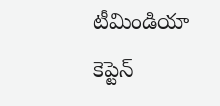టీమిండియా కెప్టెన్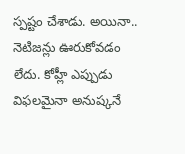స్పష్టం చేశాడు. అయినా.. నెటిజన్లు ఊరుకోవడం లేదు. కోహ్లీ ఎప్పుడు విఫలమైనా అనుష్కనే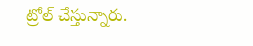ట్రోల్ చేస్తున్నారు.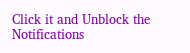Click it and Unblock the Notifications